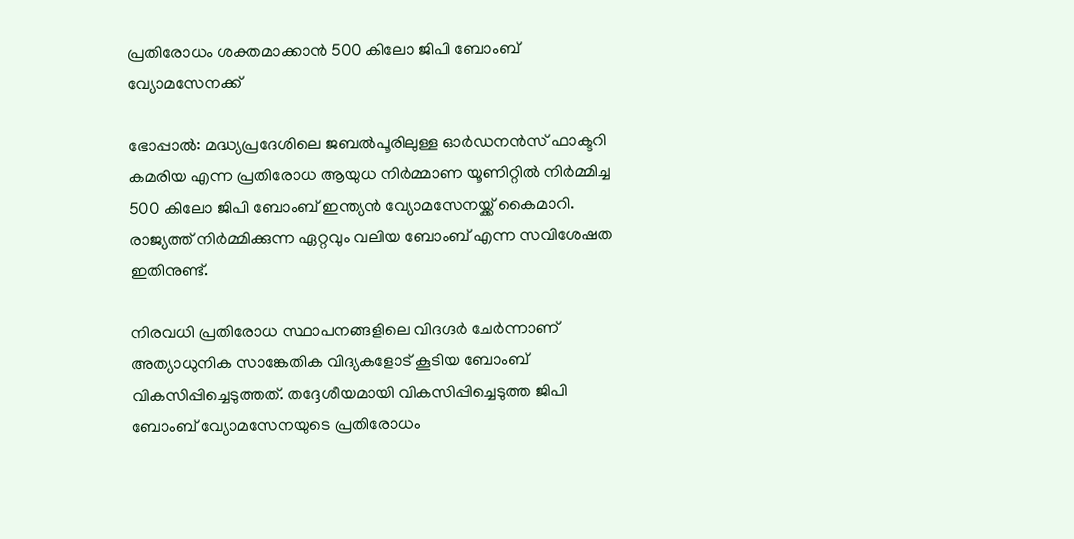പ്രതിരോധം ശക്തമാക്കാന്‍ 500 കിലോ ജിപി ബോംബ് വ്യോമസേനക്ക്

ഭോപ്പാല്‍: മദ്ധ്യപ്രദേശിലെ ജബല്‍പൂരിലുള്ള ഓര്‍ഡനന്‍സ് ഫാക്ടറി കമരിയ എന്ന പ്രതിരോധ ആയുധ നിര്‍മ്മാണ യൂണിറ്റില്‍ നിര്‍മ്മിച്ച 500 കിലോ ജിപി ബോംബ് ഇന്ത്യന്‍ വ്യോമസേനയ്ക്ക് കൈമാറി. രാജ്യത്ത് നിര്‍മ്മിക്കുന്ന ഏറ്റവും വലിയ ബോംബ് എന്ന സവിശേഷത ഇതിനുണ്ട്.

നിരവധി പ്രതിരോധ സ്ഥാപനങ്ങളിലെ വിദഗ്ദര്‍ ചേര്‍ന്നാണ് അത്യാധുനിക സാങ്കേതിക വിദ്യകളോട് കൂടിയ ബോംബ് വികസിപ്പിച്ചെടുത്തത്. തദ്ദേശീയമായി വികസിപ്പിച്ചെടുത്ത ജിപി ബോംബ് വ്യോമസേനയുടെ പ്രതിരോധം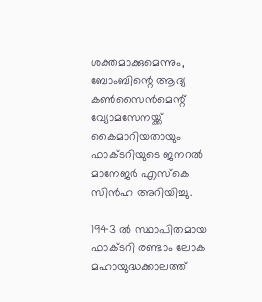ശക്തമാക്കുമെന്നും, ബോംബിന്റെ ആദ്യ കണ്‍സൈന്‍മെന്റ് വ്യോമസേനയ്ക്ക് കൈമാറിയതായും ഫാക്ടറിയുടെ ജനറല്‍ മാനേജര്‍ എസ്‌കെ സിന്‍ഹ അറിയിച്ചു.

1943 ല്‍ സ്ഥാപിതമായ ഫാക്ടറി രണ്ടാം ലോക മഹായുദ്ധക്കാലത്ത്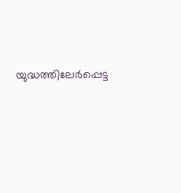യുദ്ധത്തിലേര്‍പ്പെട്ട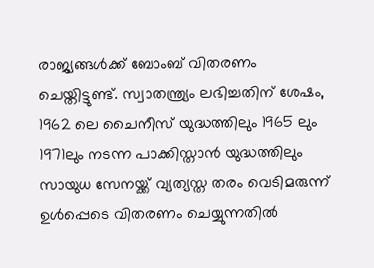രാജ്യങ്ങള്‍ക്ക് ബോംബ് വിതരണം ചെയ്തിട്ടുണ്ട്. സ്വാതന്ത്ര്യം ലഭിച്ചതിന് ശേഷം, 1962 ലെ ചൈനീസ് യുദ്ധത്തിലും 1965 ലും 1971ലും നടന്ന പാക്കിസ്താന്‍ യുദ്ധത്തിലും സായുധ സേനയ്ക്ക് വ്യത്യസ്ത തരം വെടിമരുന്ന് ഉള്‍പ്പെടെ വിതരണം ചെയ്യുന്നതില്‍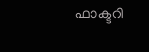ഫാക്ടറി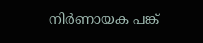നിര്‍ണായക പങ്ക്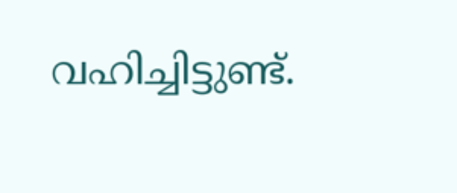വഹിച്ചിട്ടുണ്ട്.